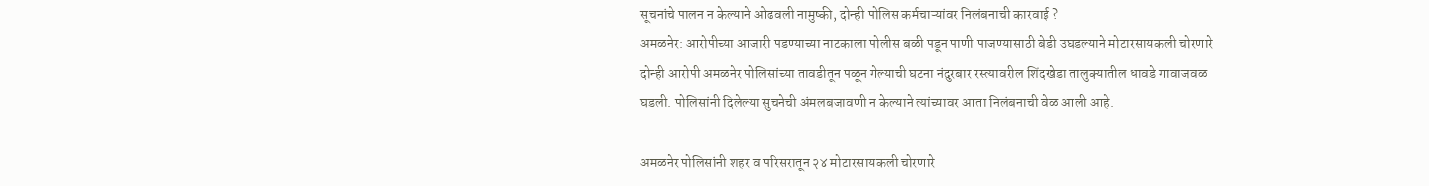सूचनांचे पालन न केल्याने ओढवली नामुष्की, दोन्ही पोलिस कर्मचाऱ्यांवर निलंबनाची कारवाई ?
अमळनेर: आरोपीच्या आजारी पडण्याच्या नाटकाला पोलीस बळी पडून पाणी पाजण्यासाठी बेडी उघडल्याने मोटारसायकली चोरणारे दोन्ही आरोपी अमळनेर पोलिसांच्या तावडीतून पळून गेल्याची घटना नंदुरबार रस्त्यावरील शिंदखेडा तालुक्यातील धावडे गावाजवळ घडली. पोलिसांनी दिलेल्या सुचनेची अंमलबजावणी न केल्याने त्यांच्यावर आता निलंबनाची वेळ आली आहे.

अमळनेर पोलिसांनी शहर व परिसरातून २४ मोटारसायकली चोरणारे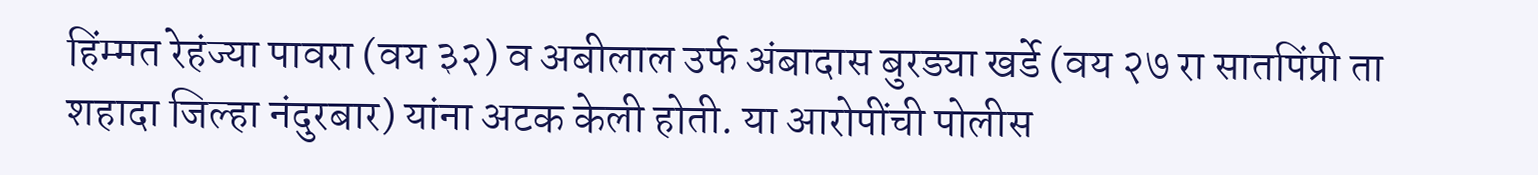हिंम्मत रेहंज्या पावरा (वय ३२) व अबीलाल उर्फ अंबादास बुरड्या खर्डे (वय २७ रा सातपिंप्री ता शहादा जिल्हा नंदुरबार) यांना अटक केली होती. या आरोपींची पोलीस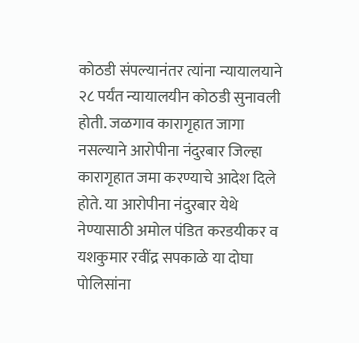कोठडी संपल्यानंतर त्यांना न्यायालयाने २८ पर्यंत न्यायालयीन कोठडी सुनावली होती. जळगाव कारागृहात जागा नसल्याने आरोपीना नंदुरबार जिल्हा कारागृहात जमा करण्याचे आदेश दिले होते. या आरोपीना नंदुरबार येथे नेण्यासाठी अमोल पंडित करडयीकर व यशकुमार रवींद्र सपकाळे या दोघा पोलिसांना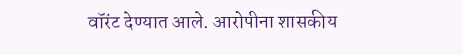वॉरंट देण्यात आले. आरोपीना शासकीय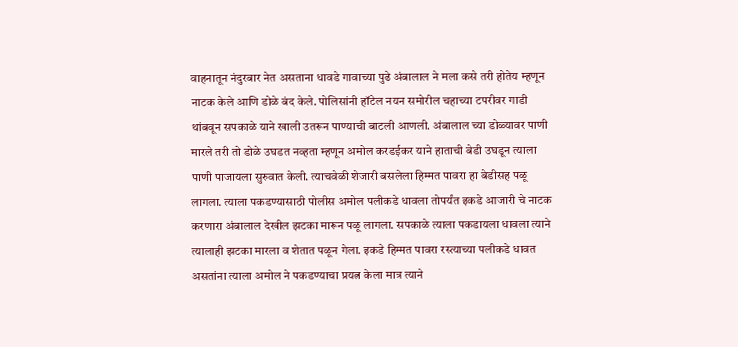वाहनातून नंदुरबार नेत असताना धावडे गावाच्या पुढे अंबालाल ने मला कसे तरी होतेय म्हणून नाटक केले आणि डोळे बंद केले. पोलिसांनी हॉटेल नयन समोरील चहाच्या टपरीवर गाडी थांबवून सपकाळे याने खाली उतरून पाण्याची बाटली आणली. अंबालाल च्या डोळ्यावर पाणी मारले तरी तो डोळे उघडत नव्हता म्हणून अमोल करडईकर याने हाताची बेडी उघडून त्याला पाणी पाजायला सुरुवात केली. त्याचवेळी शेजारी बसलेला हिम्मत पावरा हा बेडीसह पळू लागला. त्याला पकडण्यासाठी पोलीस अमोल पलीकडे धावला तोपर्यंत इकडे आजारी चे नाटक करणारा अंबालाल देखील झटका मारून पळू लागला. सपकाळे त्याला पकडायला धावला त्याने त्यालाही झटका मारला व शेतात पळून गेला. इकडे हिम्मत पावरा रस्त्याच्या पलीकडे धावत असतांना त्याला अमोल ने पकडण्याचा प्रयत्न केला मात्र त्याने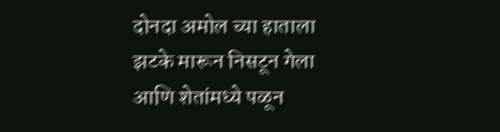दोनदा अमोल च्या हाताला झटके मारून निसटून गेला आणि शेतांमध्ये पळून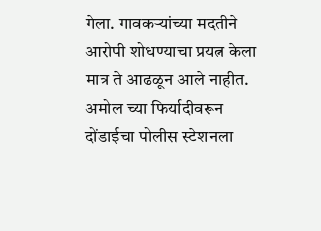गेला. गावकऱ्यांच्या मदतीने आरोपी शोधण्याचा प्रयत्न केला मात्र ते आढळून आले नाहीत. अमोल च्या फिर्यादीवरून दोंडाईचा पोलीस स्टेशनला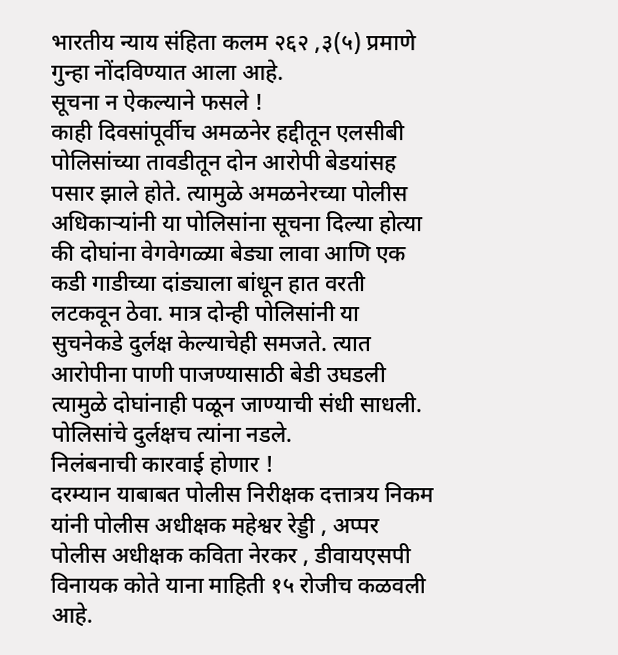भारतीय न्याय संहिता कलम २६२ ,३(५) प्रमाणे गुन्हा नोंदविण्यात आला आहे.
सूचना न ऐकल्याने फसले !
काही दिवसांपूर्वीच अमळनेर हद्दीतून एलसीबी पोलिसांच्या तावडीतून दोन आरोपी बेडयांसह पसार झाले होते. त्यामुळे अमळनेरच्या पोलीस अधिकाऱ्यांनी या पोलिसांना सूचना दिल्या होत्या की दोघांना वेगवेगळ्या बेड्या लावा आणि एक कडी गाडीच्या दांड्याला बांधून हात वरती लटकवून ठेवा. मात्र दोन्ही पोलिसांनी या सुचनेकडे दुर्लक्ष केल्याचेही समजते. त्यात आरोपीना पाणी पाजण्यासाठी बेडी उघडली त्यामुळे दोघांनाही पळून जाण्याची संधी साधली. पोलिसांचे दुर्लक्षच त्यांना नडले.
निलंबनाची कारवाई होणार !
दरम्यान याबाबत पोलीस निरीक्षक दत्तात्रय निकम यांनी पोलीस अधीक्षक महेश्वर रेड्डी , अप्पर पोलीस अधीक्षक कविता नेरकर , डीवायएसपी विनायक कोते याना माहिती १५ रोजीच कळवली आहे.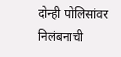दोन्ही पोलिसांवर निलंबनाची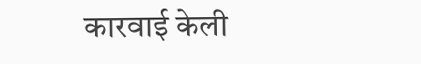कारवाई केली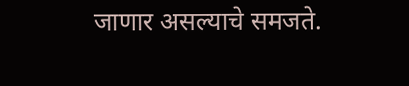जाणार असल्याचे समजते.